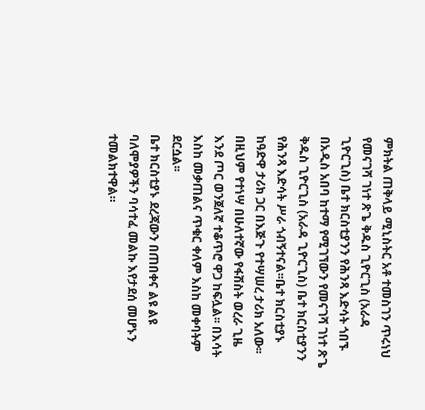ምክትል ጠቅላይ ሚኒስትር አቶ ተመስገን ጥሩነህ የመናገሻ ገነተ ጽጌ ቅዱስ ጊዮርጊስ (አራዳ ጊዮርጊስ) ቤተ ክርስቲያንን የሕንጻ እድሳት ጎበኙ
በአዲስ አበባ ከተማ የሚገኘውን የመናገሻ ገነተ ጽጌ ቅዱስ ጊዮርጊስ (አራዳ ጊዮርጊስ) ቤተ ክርስቲያንን የሕንጻ እድሳት ሥራ ጎብኝተናል፡፡ቤተ ክርስቲያኑ ከዓድዋ ታሪክ ጋር በእጅጉ የተሣሠረ ታሪክ አለው፡፡ በዚህም የተነሣ በሁለተኛው የፋሽስት ወረራ ጊዜ እንደ ጦር ወንጀለኛ ተቆጥሮ ዋጋ ከፍሏል፡፡ በእሳት እስከ መቃጠልና ጥቁር ቀለም እስከ መቀባትም ደርሷል፡፡
ቤተ ክርስቲያኑ ደረጃውን በጠበቀና ልዩ ልዩ ባለሞያዎችን ባሳተፈ መልኩ እየታደሰ መሆኑን ተመልክተዋል።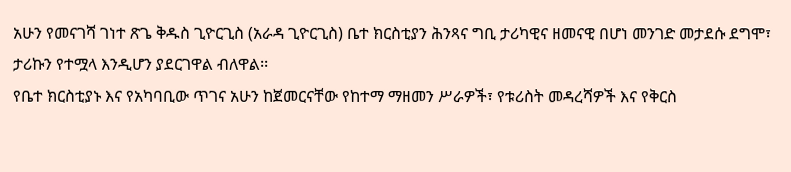አሁን የመናገሻ ገነተ ጽጌ ቅዱስ ጊዮርጊስ (አራዳ ጊዮርጊስ) ቤተ ክርስቲያን ሕንጻና ግቢ ታሪካዊና ዘመናዊ በሆነ መንገድ መታደሱ ደግሞ፣ ታሪኩን የተሟላ እንዲሆን ያደርገዋል ብለዋል፡፡
የቤተ ክርስቲያኑ እና የአካባቢው ጥገና አሁን ከጀመርናቸው የከተማ ማዘመን ሥራዎች፣ የቱሪስት መዳረሻዎች እና የቅርስ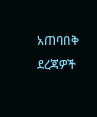አጠባበቅ ደረጃዎች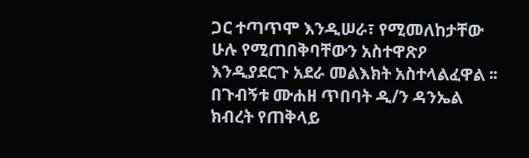ጋር ተጣጥሞ እንዲሠራ፣ የሚመለከታቸው ሁሉ የሚጠበቅባቸውን አስተዋጽዖ እንዲያደርጉ አደራ መልእክት አስተላልፈዋል ፡፡
በጉብኝቱ ሙሐዘ ጥበባት ዲ/ን ዳንኤል ክብረት የጠቅላይ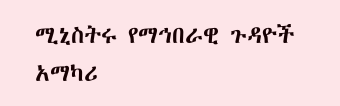ሚኒስትሩ የማኅበራዊ ጉዳዮች አማካሪ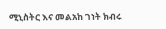ሚኒስትር እና መልአከ ገነት ክብሩ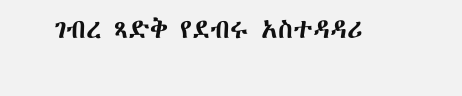ገብረ ጻድቅ የደብሩ አስተዳዳሪ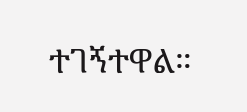ተገኝተዋል።